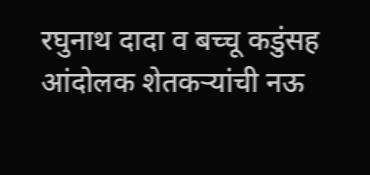रघुनाथ दादा व बच्चू कडुंसह आंदोलक शेतकऱ्यांची नऊ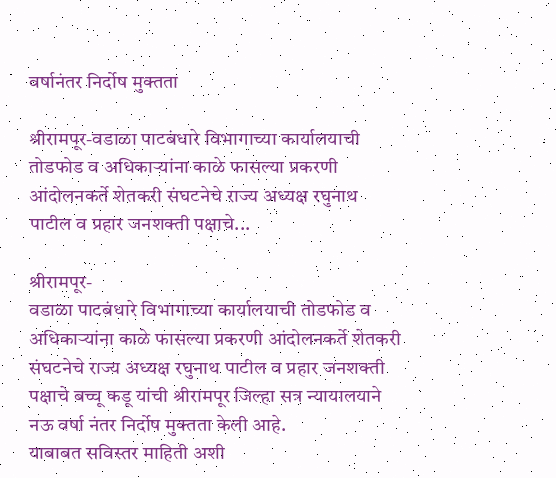वर्षानंतर निर्दोष मुक्तता

श्रीरामपूर-वडाळा पाटबंधारे विभागाच्या कार्यालयाची तोडफोड व अधिकाऱ्यांना काळे फासल्या प्रकरणी आंदोलनकर्ते शेतकरी संघटनेचे राज्य अध्यक्ष रघुनाथ पाटील व प्रहार जनशक्ती पक्षाचे...

श्रीरामपूर-
वडाळा पाटबंधारे विभागाच्या कार्यालयाची तोडफोड व अधिकाऱ्यांना काळे फासल्या प्रकरणी आंदोलनकर्ते शेतकरी संघटनेचे राज्य अध्यक्ष रघुनाथ पाटील व प्रहार जनशक्ती पक्षाचे बच्चू कडू यांची श्रीरामपूर जिल्हा सत्र न्यायालयाने नऊ वर्षा नंतर निर्दोष मुक्तता केली आहे.
याबाबत सविस्तर माहिती अशी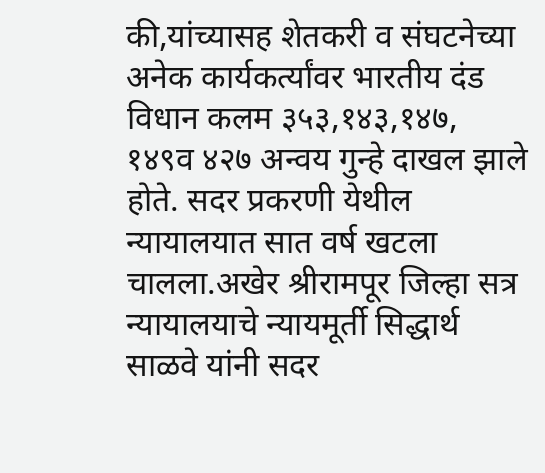की,यांच्यासह शेतकरी व संघटनेच्या अनेक कार्यकर्त्यांवर भारतीय दंड विधान कलम ३५३,१४३,१४७, १४९व ४२७ अन्वय गुन्हे दाखल झाले होते. सदर प्रकरणी येथील न्यायालयात सात वर्ष खटला चालला.अखेर श्रीरामपूर जिल्हा सत्र न्यायालयाचे न्यायमूर्ती सिद्धार्थ साळवे यांनी सदर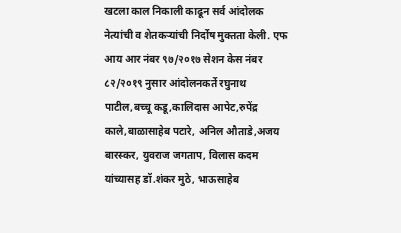खटला काल निकाली काढून सर्व आंदोलक नेत्यांची व शेतकऱ्यांची निर्दोष मुक्तता केली. एफ आय आर नंबर ९७/२०१७ सेशन केस नंबर ८२/२०१९ नुसार आंदोलनकर्ते रघुनाथ पाटील,बच्चू कडू,कालिदास आपेट,रुपेंद्र काले,बाळासाहेब पटारे, अनिल औताडे,अजय बारस्कर, युवराज जगताप, विलास कदम यांच्यासह डॉ.शंकर मुठे, भाऊसाहेब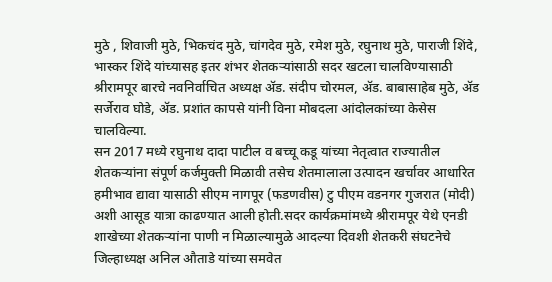मुठे , शिवाजी मुठे, भिकचंद मुठे, चांगदेव मुठे, रमेश मुठे, रघुनाथ मुठे, पाराजी शिंदे, भास्कर शिंदे यांच्यासह इतर शंभर शेतकऱ्यांसाठी सदर खटला चालविण्यासाठी श्रीरामपूर बारचे नवनिर्वाचित अध्यक्ष ॲड. संदीप चोरमल, ॲड. बाबासाहेब मुठे, ॲड सर्जेराव घोडे, ॲड. प्रशांत कापसे यांनी विना मोबदला आंदोलकांच्या केसेस चालविल्या.
सन 2017 मध्ये रघुनाथ दादा पाटील व बच्चू कडू यांच्या नेतृत्वात राज्यातील शेतकऱ्यांना संपूर्ण कर्जमुक्ती मिळावी तसेच शेतमालाला उत्पादन खर्चावर आधारित हमीभाव द्यावा यासाठी सीएम नागपूर (फडणवीस) टु पीएम वडनगर गुजरात (मोदी) अशी आसूड यात्रा काढण्यात आली होती.सदर कार्यक्रमांमध्ये श्रीरामपूर येथे एनडी शाखेच्या शेतकऱ्यांना पाणी न मिळाल्यामुळे आदल्या दिवशी शेतकरी संघटनेचे जिल्हाध्यक्ष अनिल औताडे यांच्या समवेत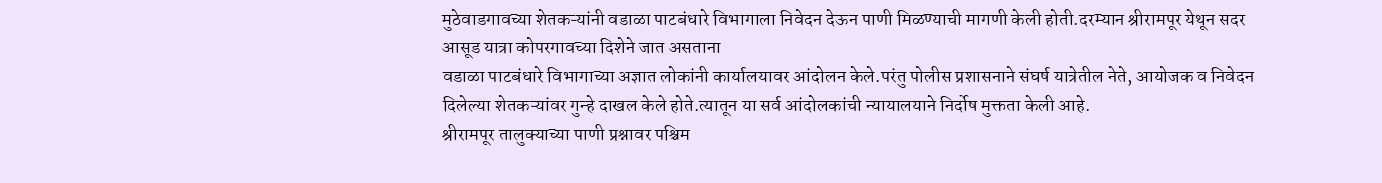मुठेवाडगावच्या शेतकऱ्यांनी वडाळा पाटबंधारे विभागाला निवेदन देऊन पाणी मिळण्याची मागणी केली होती.दरम्यान श्रीरामपूर येथून सदर आसूड यात्रा कोपरगावच्या दिशेने जात असताना
वडाळा पाटबंधारे विभागाच्या अज्ञात लोकांनी कार्यालयावर आंदोलन केले.परंतु पोलीस प्रशासनाने संघर्ष यात्रेतील नेते, आयोजक व निवेदन दिलेल्या शेतकऱ्यांवर गुन्हे दाखल केले होते.त्यातून या सर्व आंदोलकांची न्यायालयाने निर्दोष मुक्तता केली आहे.
श्रीरामपूर तालुक्याच्या पाणी प्रश्नावर पश्चिम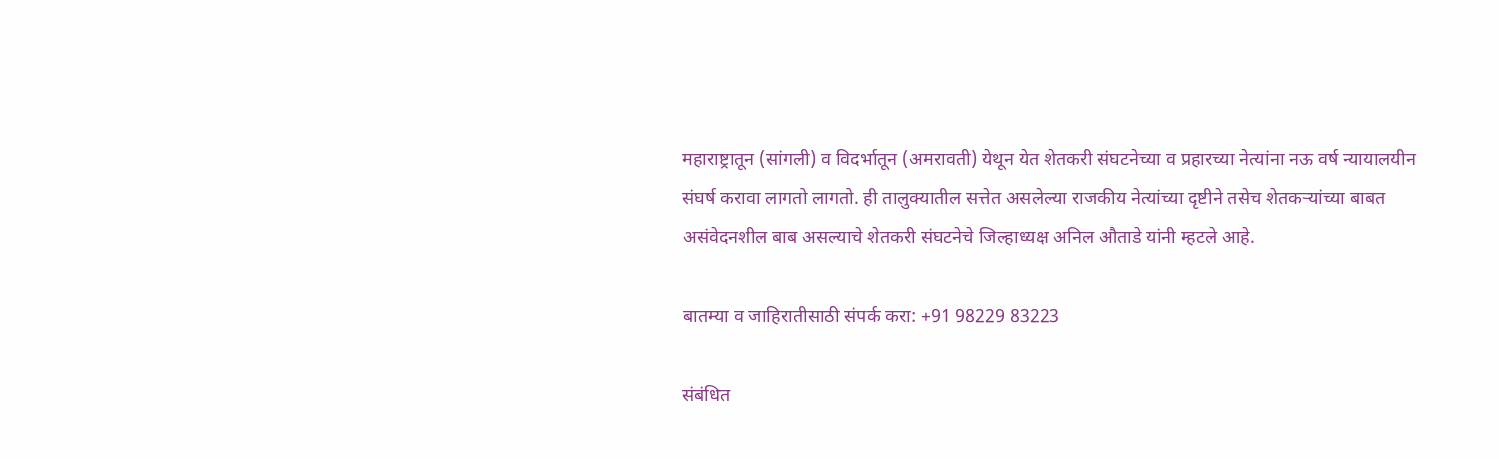महाराष्ट्रातून (सांगली) व विदर्भातून (अमरावती) येथून येत शेतकरी संघटनेच्या व प्रहारच्या नेत्यांना नऊ वर्ष न्यायालयीन संघर्ष करावा लागतो लागतो. ही तालुक्यातील सत्तेत असलेल्या राजकीय नेत्यांच्या दृष्टीने तसेच शेतकऱ्यांच्या बाबत असंवेदनशील बाब असल्याचे शेतकरी संघटनेचे जिल्हाध्यक्ष अनिल औताडे यांनी म्हटले आहे.

बातम्या व जाहिरातीसाठी संपर्क करा: +91 98229 83223

संबंधित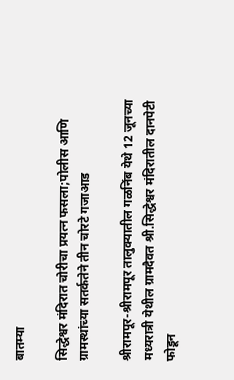बातम्या

सिद्धेश्वर मंदिरात चोरीचा प्रयत्न फसला;पोलीस आणि ग्रामस्थांच्या सतर्कतेने तीन चोरटे गजाआड

श्रीरामपूर-श्रीरामपूर तालुक्यातील गळनिंब येथे 12 जूनच्या मध्यरात्री येथील ग्रामदैवत श्री.सिद्धेश्वर मंदिरातील दानपेटी फोडून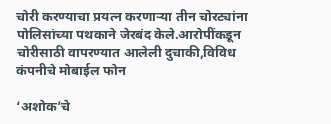चोरी करण्याचा प्रयत्न करणाऱ्या तीन चोरट्यांना पोलिसांच्या पथकाने जेरबंद केले.आरोपींकडून चोरीसाठी वापरण्यात आलेली दुचाकी,विविध कंपनीचे मोबाईल फोन

‘अशोक’चे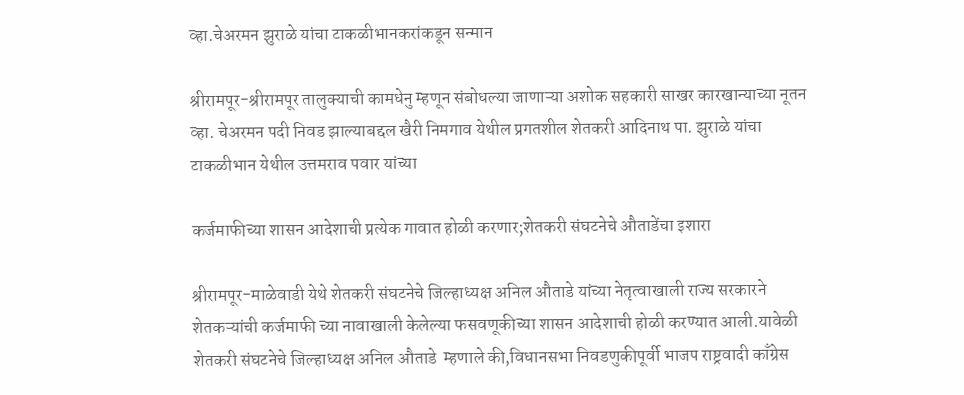व्हा.चेअरमन झुराळे यांचा टाकळीभानकरांकडून सन्मान

श्रीरामपूर-श्रीरामपूर तालुक्याची कामधेनु म्हणून संबोधल्या जाणाऱ्या अशोक सहकारी साखर कारखान्याच्या नूतन व्हा. चेअरमन पदी निवड झाल्याबद्दल खैरी निमगाव येथील प्रगतशील शेतकरी आदिनाथ पा. झुराळे यांचा टाकळीभान येथील उत्तमराव पवार यांच्या

कर्जमाफीच्या शासन आदेशाची प्रत्येक गावात होळी करणार;शेतकरी संघटनेचे औताडेंचा इशारा

श्रीरामपूर-माळेवाडी येथे शेतकरी संघटनेचे जिल्हाध्यक्ष अनिल औताडे यांच्या नेतृत्वाखाली राज्य सरकारने शेतकऱ्यांची कर्जमाफी च्या नावाखाली केलेल्या फसवणूकीच्या शासन आदेशाची होळी करण्यात आली.यावेळी शेतकरी संघटनेचे जिल्हाध्यक्ष अनिल औताडे  म्हणाले की,विधानसभा निवडणुकीपूर्वी भाजप राष्ट्रवादी काँग्रेस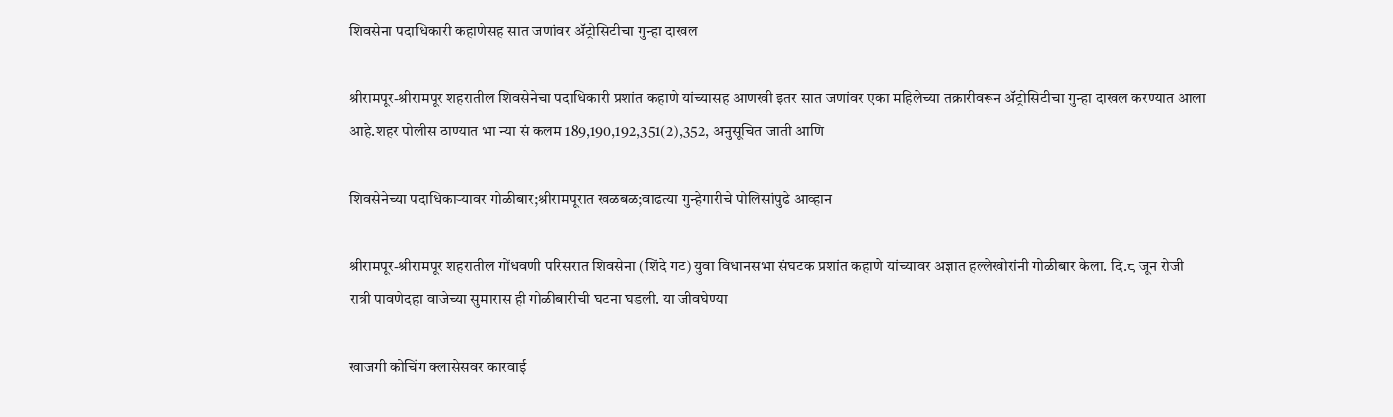शिवसेना पदाधिकारी कहाणेसह सात जणांवर ॲट्रोसिटीचा गुन्हा दाखल

श्रीरामपूर-श्रीरामपूर शहरातील शिवसेनेचा पदाधिकारी प्रशांत कहाणे यांच्यासह आणखी इतर सात जणांवर एका महिलेच्या तक्रारीवरून ॲट्रोसिटीचा गुन्हा दाखल करण्यात आला आहे.शहर पोलीस ठाण्यात भा न्या सं कलम 189,190,192,351(2),352, अनुसूचित जाती आणि

शिवसेनेच्या पदाधिकाऱ्यावर गोळीबार;श्रीरामपूरात खळबळ;वाढत्या गुन्हेगारीचे पोलिसांपुढे आव्हान

श्रीरामपूर-श्रीरामपूर शहरातील गोंधवणी परिसरात शिवसेना (शिंदे गट) युवा विधानसभा संघटक प्रशांत कहाणे यांच्यावर अज्ञात हल्लेखोरांनी गोळीबार केला. दि.८ जून रोजी रात्री पावणेदहा वाजेच्या सुमारास ही गोळीबारीची घटना घडली. या जीवघेण्या

खाजगी कोचिंग क्लासेसवर कारवाई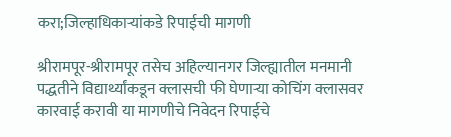करा;जिल्हाधिकाऱ्यांकडे रिपाईची मागणी

श्रीरामपूर-श्रीरामपूर तसेच अहिल्यानगर जिल्ह्यातील मनमानी पद्धतीने विद्यार्थ्यांकडून क्लासची फी घेणाऱ्या कोचिंग क्लासवर कारवाई करावी या मागणीचे निवेदन रिपाईचे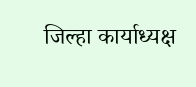जिल्हा कार्याध्यक्ष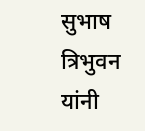सुभाष त्रिभुवन यांनी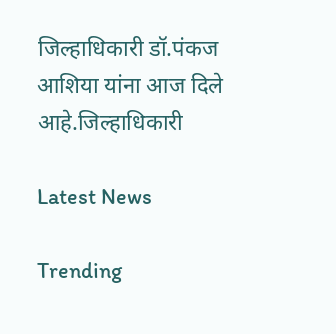जिल्हाधिकारी डॉ.पंकज आशिया यांना आज दिले आहे.जिल्हाधिकारी

Latest News

Trending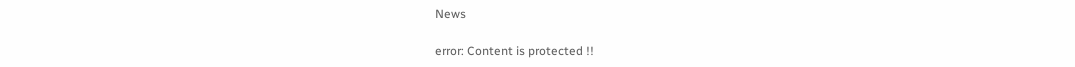News

error: Content is protected !!